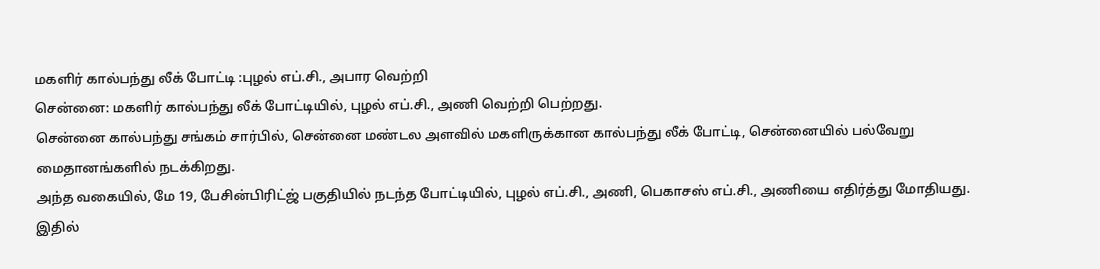மகளிர் கால்பந்து லீக் போட்டி :புழல் எப்.சி., அபார வெற்றி
சென்னை: மகளிர் கால்பந்து லீக் போட்டியில், புழல் எப்.சி., அணி வெற்றி பெற்றது.
சென்னை கால்பந்து சங்கம் சார்பில், சென்னை மண்டல அளவில் மகளிருக்கான கால்பந்து லீக் போட்டி, சென்னையில் பல்வேறு மைதானங்களில் நடக்கிறது.
அந்த வகையில், மே 19, பேசின்பிரிட்ஜ் பகுதியில் நடந்த போட்டியில், புழல் எப்.சி., அணி, பெகாசஸ் எப்.சி., அணியை எதிர்த்து மோதியது. இதில்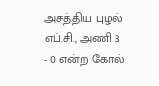அசத்திய புழல் எப்.சி., அணி 3 - 0 என்ற கோல்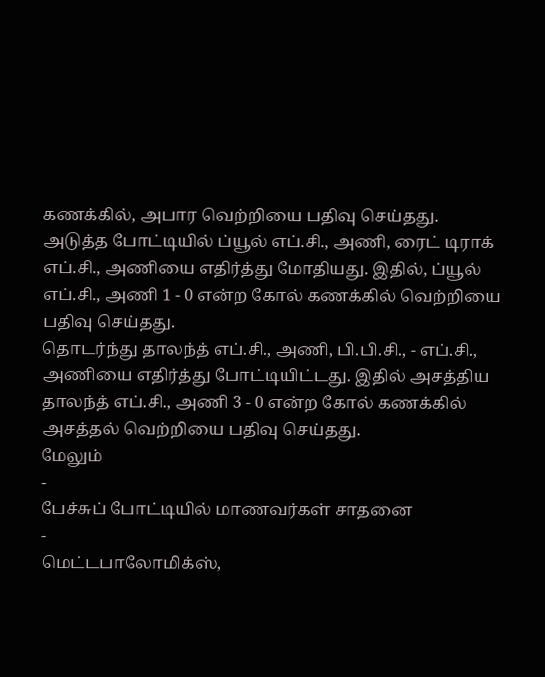கணக்கில், அபார வெற்றியை பதிவு செய்தது.
அடுத்த போட்டியில் ப்யூல் எப்.சி., அணி, ரைட் டிராக் எப்.சி., அணியை எதிர்த்து மோதியது. இதில், ப்யூல் எப்.சி., அணி 1 - 0 என்ற கோல் கணக்கில் வெற்றியை பதிவு செய்தது.
தொடர்ந்து தாலந்த் எப்.சி., அணி, பி.பி.சி., - எப்.சி., அணியை எதிர்த்து போட்டியிட்டது. இதில் அசத்திய தாலந்த் எப்.சி., அணி 3 - 0 என்ற கோல் கணக்கில் அசத்தல் வெற்றியை பதிவு செய்தது.
மேலும்
-
பேச்சுப் போட்டியில் மாணவர்கள் சாதனை
-
மெட்டபாலோமிக்ஸ்,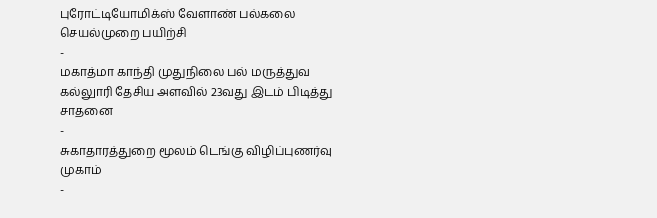புரோட்டியோமிக்ஸ் வேளாண் பல்கலை செயல்முறை பயிற்சி
-
மகாத்மா காந்தி முதுநிலை பல் மருத்துவ கல்லுாரி தேசிய அளவில் 23வது இடம் பிடித்து சாதனை
-
சுகாதாரத்துறை மூலம் டெங்கு விழிப்புணர்வு முகாம்
-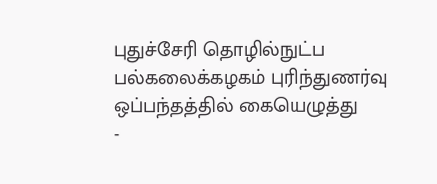புதுச்சேரி தொழில்நுட்ப பல்கலைக்கழகம் புரிந்துணர்வு ஒப்பந்தத்தில் கையெழுத்து
-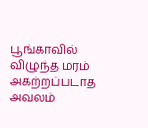பூங்காவில் விழுந்த மரம் அகற்றப்படாத அவலம்